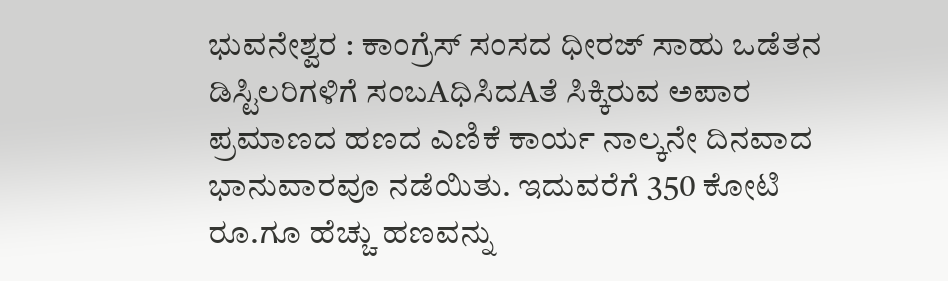ಭುವನೇಶ್ವರ : ಕಾಂಗ್ರೆಸ್ ಸಂಸದ ಧೀರಜ್ ಸಾಹು ಒಡೆತನ ಡಿಸ್ಟಿಲರಿಗಳಿಗೆ ಸಂಬAಧಿಸಿದAತೆ ಸಿಕ್ಕಿರುವ ಅಪಾರ ಪ್ರಮಾಣದ ಹಣದ ಎಣಿಕೆ ಕಾರ್ಯ ನಾಲ್ಕನೇ ದಿನವಾದ ಭಾನುವಾರವೂ ನಡೆಯಿತು. ಇದುವರೆಗೆ 350 ಕೋಟಿ ರೂ.ಗೂ ಹೆಚ್ಚು ಹಣವನ್ನು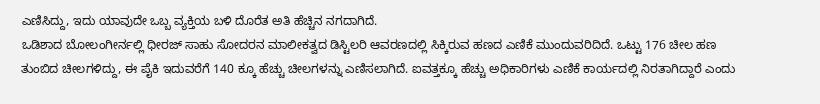ಎಣಿಸಿದ್ದು, ಇದು ಯಾವುದೇ ಒಬ್ಬ ವ್ಯಕ್ತಿಯ ಬಳಿ ದೊರೆತ ಅತಿ ಹೆಚ್ಚಿನ ನಗದಾಗಿದೆ.
ಒಡಿಶಾದ ಬೋಲಂಗೀರ್ನಲ್ಲಿ ಧೀರಜ್ ಸಾಹು ಸೋದರನ ಮಾಲೀಕತ್ವದ ಡಿಸ್ಟಿಲರಿ ಆವರಣದಲ್ಲಿ ಸಿಕ್ಕಿರುವ ಹಣದ ಎಣಿಕೆ ಮುಂದುವರಿದಿದೆ. ಒಟ್ಟು 176 ಚೀಲ ಹಣ ತುಂಬಿದ ಚೀಲಗಳಿದ್ದು, ಈ ಪೈಕಿ ಇದುವರೆಗೆ 140 ಕ್ಕೂ ಹೆಚ್ಚು ಚೀಲಗಳನ್ನು ಎಣಿಸಲಾಗಿದೆ. ಐವತ್ತಕ್ಕೂ ಹೆಚ್ಚು ಅಧಿಕಾರಿಗಳು ಎಣಿಕೆ ಕಾರ್ಯದಲ್ಲಿ ನಿರತಾಗಿದ್ದಾರೆ ಎಂದು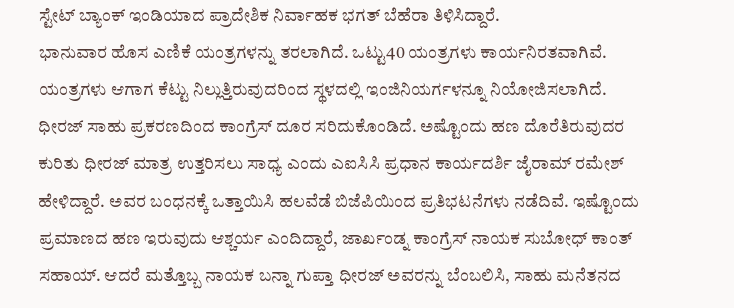ಸ್ಟೇಟ್ ಬ್ಯಾಂಕ್ ಇಂಡಿಯಾದ ಪ್ರಾದೇಶಿಕ ನಿರ್ವಾಹಕ ಭಗತ್ ಬೆಹೆರಾ ತಿಳಿಸಿದ್ದಾರೆ.
ಭಾನುವಾರ ಹೊಸ ಎಣಿಕೆ ಯಂತ್ರಗಳನ್ನು ತರಲಾಗಿದೆ. ಒಟ್ಟು40 ಯಂತ್ರಗಳು ಕಾರ್ಯನಿರತವಾಗಿವೆ. ಯಂತ್ರಗಳು ಆಗಾಗ ಕೆಟ್ಟು ನಿಲ್ಲುತ್ತಿರುವುದರಿಂದ ಸ್ಥಳದಲ್ಲಿ ಇಂಜಿನಿಯರ್ಗಳನ್ನೂ ನಿಯೋಜಿಸಲಾಗಿದೆ.
ಧೀರಜ್ ಸಾಹು ಪ್ರಕರಣದಿಂದ ಕಾಂಗ್ರೆಸ್ ದೂರ ಸರಿದುಕೊಂಡಿದೆ. ಅಷ್ಟೊಂದು ಹಣ ದೊರೆತಿರುವುದರ ಕುರಿತು ಧೀರಜ್ ಮಾತ್ರ ಉತ್ತರಿಸಲು ಸಾಧ್ಯ ಎಂದು ಎಐಸಿಸಿ ಪ್ರಧಾನ ಕಾರ್ಯದರ್ಶಿ ಜೈರಾಮ್ ರಮೇಶ್ ಹೇಳಿದ್ದಾರೆ. ಅವರ ಬಂಧನಕ್ಕೆ ಒತ್ತಾಯಿಸಿ ಹಲವೆಡೆ ಬಿಜೆಪಿಯಿಂದ ಪ್ರತಿಭಟನೆಗಳು ನಡೆದಿವೆ. ಇಷ್ಟೊಂದು ಪ್ರಮಾಣದ ಹಣ ಇರುವುದು ಆಶ್ಚರ್ಯ ಎಂದಿದ್ದಾರೆ, ಜಾರ್ಖಂಡ್ನ ಕಾಂಗ್ರೆಸ್ ನಾಯಕ ಸುಬೋಧ್ ಕಾಂತ್ ಸಹಾಯ್. ಆದರೆ ಮತ್ತೊಬ್ಬ ನಾಯಕ ಬನ್ನಾ ಗುಪ್ತಾ ಧೀರಜ್ ಅವರನ್ನು ಬೆಂಬಲಿಸಿ, ಸಾಹು ಮನೆತನದ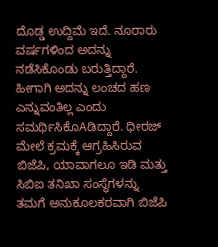ದೊಡ್ಡ ಉದ್ದಿಮೆ ಇದೆ. ನೂರಾರು ವರ್ಷಗಳಿಂದ ಅದನ್ನು ನಡೆಸಿಕೊಂಡು ಬರುತ್ತಿದ್ದಾರೆ.
ಹೀಗಾಗಿ ಅದನ್ನು ಲಂಚದ ಹಣ ಎನ್ನುವಂತಿಲ್ಲ ಎಂದು ಸಮರ್ಥಿಸಿಕೊAಡಿದ್ದಾರೆ. ಧೀರಜ್ ಮೇಲೆ ಕ್ರಮಕ್ಕೆ ಆಗ್ರಹಿಸಿರುವ ಬಿಜೆಪಿ, ಯಾವಾಗಲೂ ಇಡಿ ಮತ್ತು ಸಿಬಿಐ ತನಿಖಾ ಸಂಸ್ಥೆಗಳನ್ನು ತಮಗೆ ಅನುಕೂಲಕರವಾಗಿ ಬಿಜೆಪಿ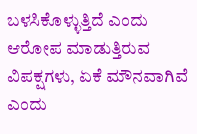ಬಳಸಿಕೊಳ್ಳುತ್ತಿದೆ ಎಂದು ಆರೋಪ ಮಾಡುತ್ತಿರುವ ವಿಪಕ್ಷಗಳು, ಏಕೆ ಮೌನವಾಗಿವೆ ಎಂದು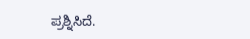ಪ್ರಶ್ನಿಸಿದೆ.